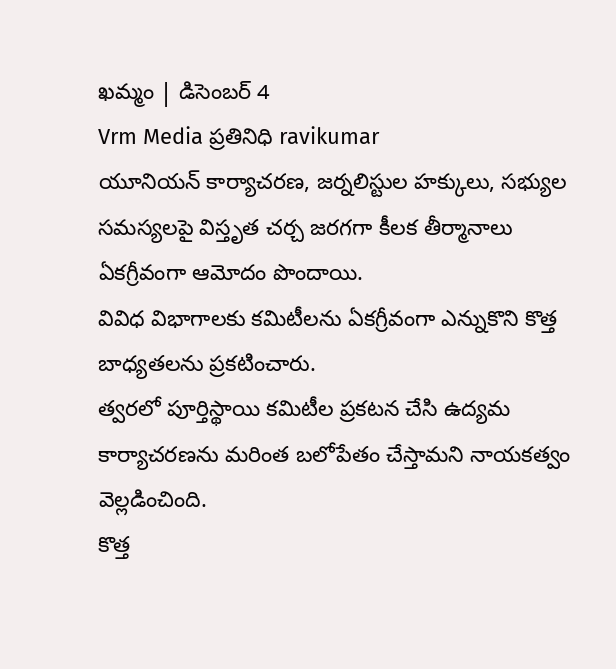ఖమ్మం | డిసెంబర్ 4
Vrm Media ప్రతినిధి ravikumar
యూనియన్ కార్యాచరణ, జర్నలిస్టుల హక్కులు, సభ్యుల సమస్యలపై విస్తృత చర్చ జరగగా కీలక తీర్మానాలు ఏకగ్రీవంగా ఆమోదం పొందాయి.
వివిధ విభాగాలకు కమిటీలను ఏకగ్రీవంగా ఎన్నుకొని కొత్త బాధ్యతలను ప్రకటించారు.
త్వరలో పూర్తిస్థాయి కమిటీల ప్రకటన చేసి ఉద్యమ కార్యాచరణను మరింత బలోపేతం చేస్తామని నాయకత్వం వెల్లడించింది.
కొత్త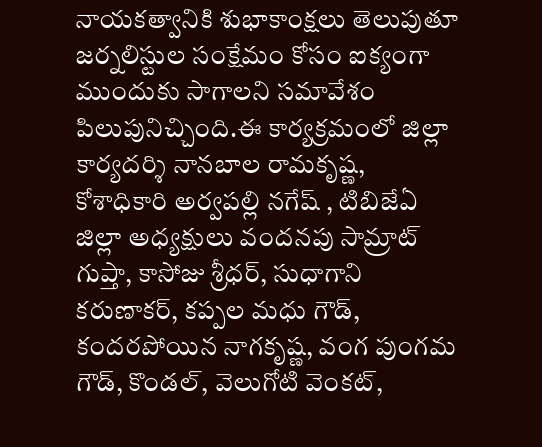నాయకత్వానికి శుభాకాంక్షలు తెలుపుతూ జర్నలిస్టుల సంక్షేమం కోసం ఐక్యంగా ముందుకు సాగాలని సమావేశం పిలుపునిచ్చింది.ఈ కార్యక్రమంలో జిల్లా కార్యదర్శి నానబాల రామకృష్ణ, కోశాధికారి అర్వపల్లి నగేష్ , టిబిజేఏ జిల్లా అధ్యక్షులు వందనపు సామ్రాట్ గుప్తా, కాసోజు శ్రీధర్, సుధాగాని కరుణాకర్, కప్పల మధు గౌడ్, కందరపోయిన నాగకృష్ణ, వంగ పుంగమ గౌడ్, కొండల్, వెలుగోటి వెంకట్,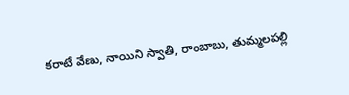కరాటే వేణు, నాయిని స్వాతి, రాంబాబు, తుమ్మలపల్లి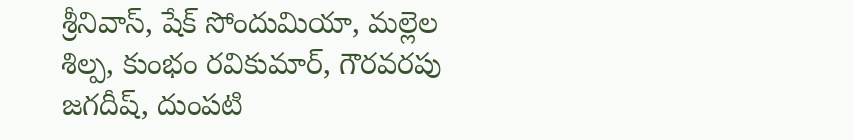శ్రీనివాస్, షేక్ సోందుమియా, మల్లెల శిల్ప, కుంభం రవికుమార్, గౌరవరపు జగదీష్, దుంపటి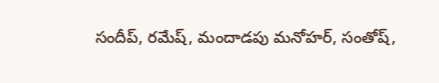సందీప్, రమేష్, మందాడపు మనోహర్, సంతోష్,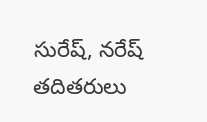సురేష్, నరేష్ తదితరులు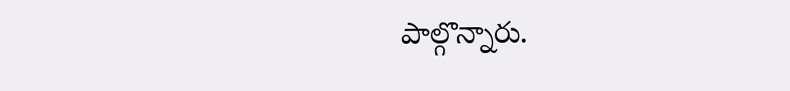పాల్గొన్నారు.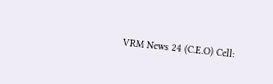VRM News 24 (C.E.O) Cell: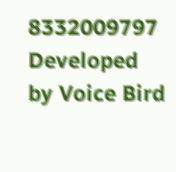8332009797
Developed by Voice Bird